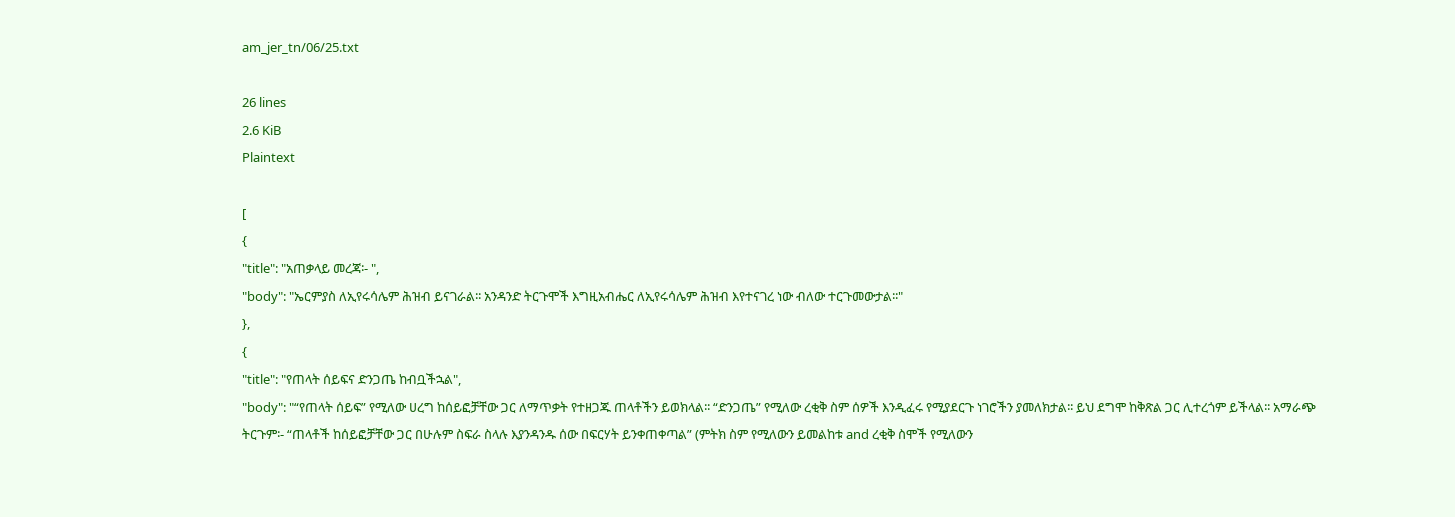am_jer_tn/06/25.txt

26 lines
2.6 KiB
Plaintext

[
{
"title": "አጠቃላይ መረጃ፡- ",
"body": "ኤርምያስ ለኢየሩሳሌም ሕዝብ ይናገራል፡፡ አንዳንድ ትርጉሞች እግዚአብሔር ለኢየሩሳሌም ሕዝብ እየተናገረ ነው ብለው ተርጉመውታል፡፡"
},
{
"title": "የጠላት ሰይፍና ድንጋጤ ከብቧችኋል",
"body": "“የጠላት ሰይፍ” የሚለው ሀረግ ከሰይፎቻቸው ጋር ለማጥቃት የተዘጋጁ ጠላቶችን ይወክላል፡፡ “ድንጋጤ” የሚለው ረቂቅ ስም ሰዎች እንዲፈሩ የሚያደርጉ ነገሮችን ያመለክታል፡፡ ይህ ደግሞ ከቅጽል ጋር ሊተረጎም ይችላል፡፡ አማራጭ ትርጉም፡- “ጠላቶች ከሰይፎቻቸው ጋር በሁሉም ስፍራ ስላሉ እያንዳንዱ ሰው በፍርሃት ይንቀጠቀጣል” (ምትክ ስም የሚለውን ይመልከቱ and ረቂቅ ስሞች የሚለውን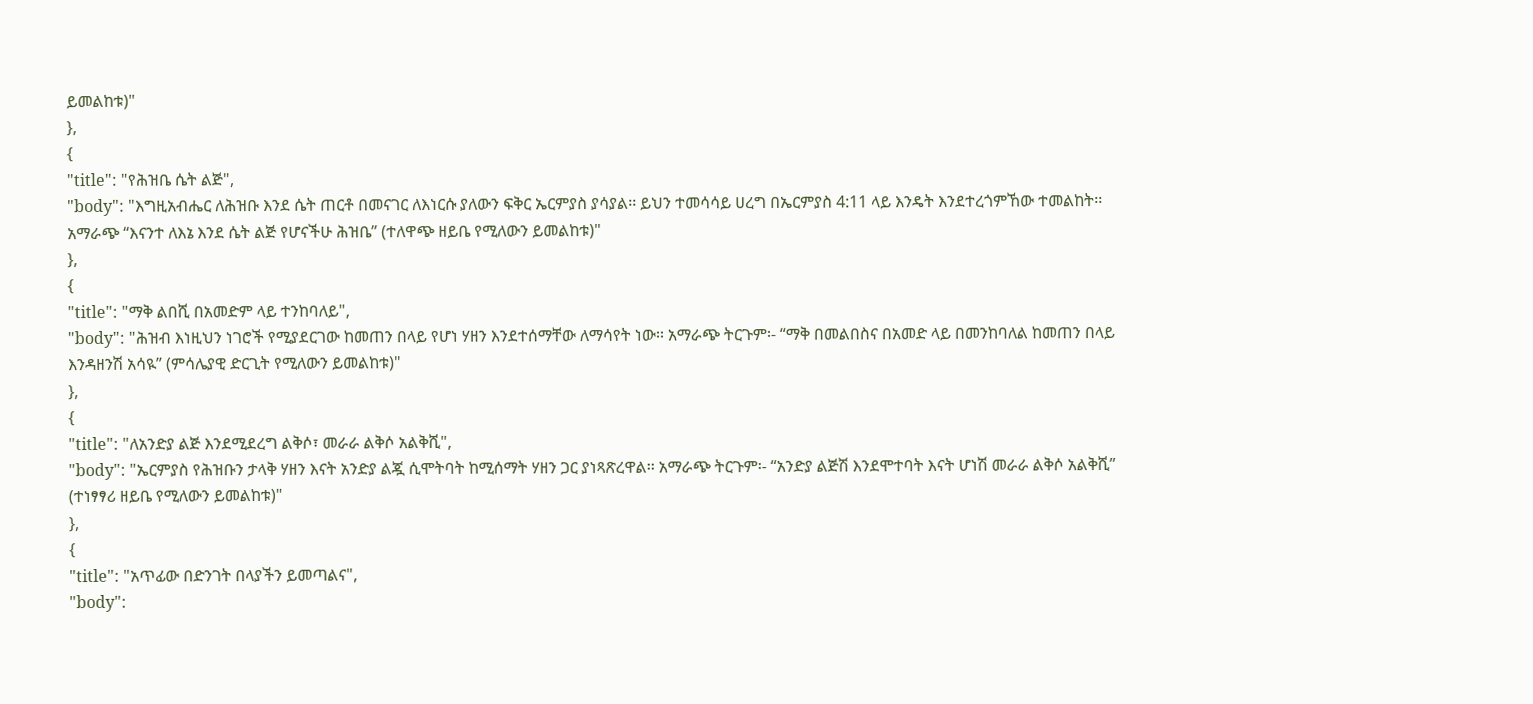ይመልከቱ)"
},
{
"title": "የሕዝቤ ሴት ልጅ",
"body": "እግዚአብሔር ለሕዝቡ እንደ ሴት ጠርቶ በመናገር ለእነርሱ ያለውን ፍቅር ኤርምያስ ያሳያል፡፡ ይህን ተመሳሳይ ሀረግ በኤርምያስ 4:11 ላይ እንዴት እንደተረጎምኸው ተመልከት፡፡ አማራጭ “እናንተ ለእኔ እንደ ሴት ልጅ የሆናችሁ ሕዝቤ” (ተለዋጭ ዘይቤ የሚለውን ይመልከቱ)"
},
{
"title": "ማቅ ልበሺ በአመድም ላይ ተንከባለይ",
"body": "ሕዝብ እነዚህን ነገሮች የሚያደርገው ከመጠን በላይ የሆነ ሃዘን እንደተሰማቸው ለማሳየት ነው፡፡ አማራጭ ትርጉም፡- “ማቅ በመልበስና በአመድ ላይ በመንከባለል ከመጠን በላይ እንዳዘንሽ አሳዪ” (ምሳሌያዊ ድርጊት የሚለውን ይመልከቱ)"
},
{
"title": "ለአንድያ ልጅ እንደሚደረግ ልቅሶ፣ መራራ ልቅሶ አልቅሺ",
"body": "ኤርምያስ የሕዝቡን ታላቅ ሃዘን እናት አንድያ ልጇ ሲሞትባት ከሚሰማት ሃዘን ጋር ያነጻጽረዋል፡፡ አማራጭ ትርጉም፡- “አንድያ ልጅሽ እንደሞተባት እናት ሆነሽ መራራ ልቅሶ አልቅሺ” (ተነፃፃሪ ዘይቤ የሚለውን ይመልከቱ)"
},
{
"title": "አጥፊው በድንገት በላያችን ይመጣልና",
"body":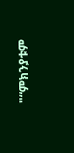"“ምክንያቱም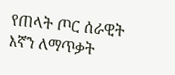የጠላት ጦር ሰራዊት እኛን ለማጥቃት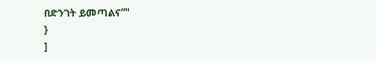በድንገት ይመጣልና”"
}
]